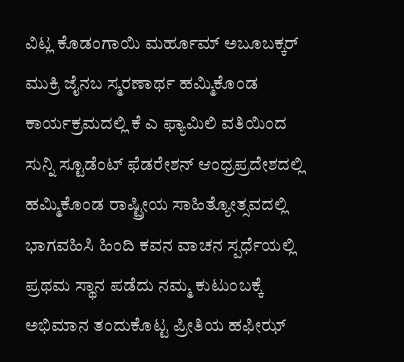ವಿಟ್ಲ ಕೊಡಂಗಾಯಿ ಮರ್ಹೂಮ್ ಅಬೂಬಕ್ಕರ್ ಮುಕ್ರಿ ಜೈನಬ ಸ್ಮರಣಾರ್ಥ ಹಮ್ಮಿಕೊಂಡ ಕಾರ್ಯಕ್ರಮದಲ್ಲಿ ಕೆ ಎ ಫ್ಯಾಮಿಲಿ ವತಿಯಿಂದ ಸುನ್ನಿ ಸ್ಟೂಡೆಂಟ್ ಫೆಡರೇಶನ್ ಆಂಧ್ರಪ್ರದೇಶದಲ್ಲಿ ಹಮ್ಮಿಕೊಂಡ ರಾಷ್ಟ್ರೀಯ ಸಾಹಿತ್ಯೋತ್ಸವದಲ್ಲಿ ಭಾಗವಹಿಸಿ ಹಿಂದಿ ಕವನ ವಾಚನ ಸ್ಪರ್ಧೆಯಲ್ಲಿ ಪ್ರಥಮ ಸ್ಥಾನ ಪಡೆದು ನಮ್ಮ ಕುಟುಂಬಕ್ಕೆ ಅಭಿಮಾನ ತಂದುಕೊಟ್ಟ ಪ್ರೀತಿಯ ಹಫೀಝ್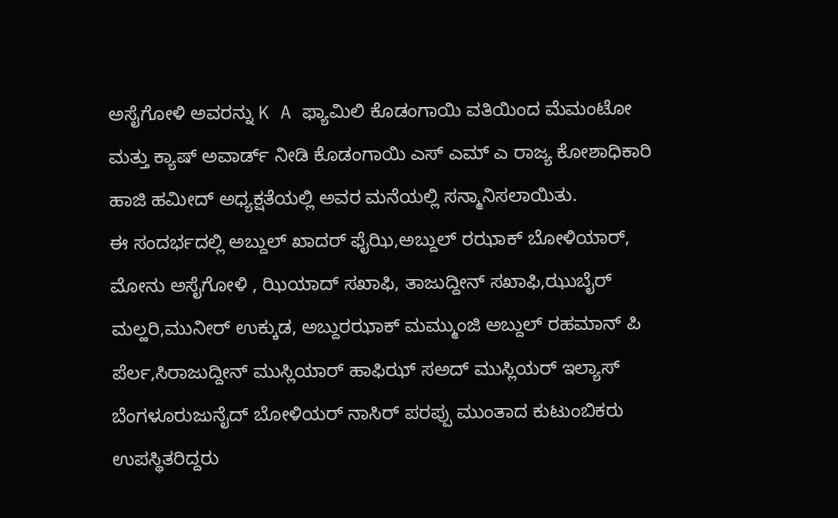ಅಸೈಗೋಳಿ ಅವರನ್ನು K A ಫ್ಯಾಮಿಲಿ ಕೊಡಂಗಾಯಿ ವತಿಯಿಂದ ಮೆಮಂಟೋ ಮತ್ತು ಕ್ಯಾಷ್ ಅವಾರ್ಡ್ ನೀಡಿ ಕೊಡಂಗಾಯಿ ಎಸ್ ಎಮ್ ಎ ರಾಜ್ಯ ಕೋಶಾಧಿಕಾರಿ ಹಾಜಿ ಹಮೀದ್ ಅಧ್ಯಕ್ಷತೆಯಲ್ಲಿ ಅವರ ಮನೆಯಲ್ಲಿ ಸನ್ಮಾನಿಸಲಾಯಿತು.
ಈ ಸಂದರ್ಭದಲ್ಲಿ ಅಬ್ದುಲ್ ಖಾದರ್ ಫೈಝಿ,ಅಬ್ದುಲ್ ರಝಾಕ್ ಬೋಳಿಯಾರ್, ಮೋನು ಅಸೈಗೋಳಿ , ಝಿಯಾದ್ ಸಖಾಫಿ, ತಾಜುದ್ದೀನ್ ಸಖಾಫಿ,ಝುಬೈರ್ ಮಲ್ಹರಿ,ಮುನೀರ್ ಉಕ್ಕುಡ, ಅಬ್ದುರಝಾಕ್ ಮಮ್ಮುಂಜಿ ಅಬ್ದುಲ್ ರಹಮಾನ್ ಪಿ ಪೆರ್ಲ,ಸಿರಾಜುದ್ದೀನ್ ಮುಸ್ಲಿಯಾರ್ ಹಾಫಿಝ್ ಸಅದ್ ಮುಸ್ಲಿಯರ್ ಇಲ್ಯಾಸ್ ಬೆಂಗಳೂರುಜುನೈದ್ ಬೋಳಿಯರ್ ನಾಸಿರ್ ಪರಪ್ಪು ಮುಂತಾದ ಕುಟುಂಬಿಕರು ಉಪಸ್ಥಿತರಿದ್ದರು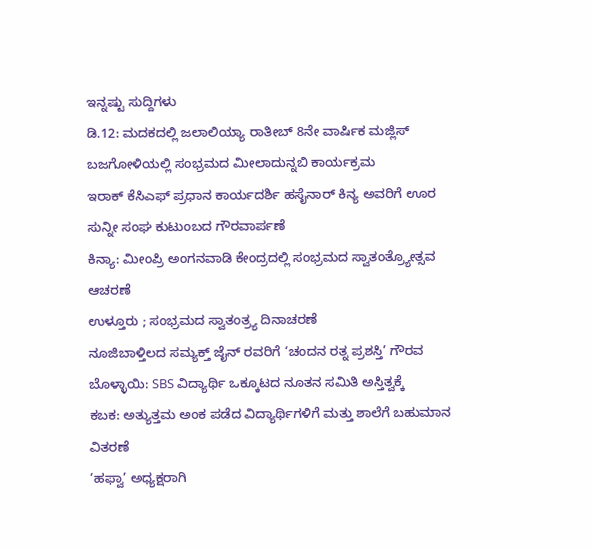ಇನ್ನಷ್ಟು ಸುದ್ದಿಗಳು
ಡಿ.12: ಮದಕದಲ್ಲಿ ಜಲಾಲಿಯ್ಯಾ ರಾತೀಬ್ 8ನೇ ವಾರ್ಷಿಕ ಮಜ್ಲಿಸ್
ಬಜಗೋಳಿಯಲ್ಲಿ ಸಂಭ್ರಮದ ಮೀಲಾದುನ್ನಬಿ ಕಾರ್ಯಕ್ರಮ
ಇರಾಕ್ ಕೆಸಿಎಫ್ ಪ್ರಧಾನ ಕಾರ್ಯದರ್ಶಿ ಹಸೈನಾರ್ ಕಿನ್ಯ ಅವರಿಗೆ ಊರ ಸುನ್ನೀ ಸಂಘ ಕುಟುಂಬದ ಗೌರವಾರ್ಪಣೆ
ಕಿನ್ಯಾ: ಮೀಂಪ್ರಿ ಅಂಗನವಾಡಿ ಕೇಂದ್ರದಲ್ಲಿ ಸಂಭ್ರಮದ ಸ್ವಾತಂತ್ರ್ಯೋತ್ಸವ ಆಚರಣೆ
ಉಳ್ತೂರು ; ಸಂಭ್ರಮದ ಸ್ವಾತಂತ್ರ್ಯ ದಿನಾಚರಣೆ
ನೂಜಿಬಾಳ್ತಿಲದ ಸಮ್ಯಕ್ತ್ ಜೈನ್ ರವರಿಗೆ ‘ಚಂದನ ರತ್ನ ಪ್ರಶಸ್ತಿ’ ಗೌರವ
ಬೊಳ್ಳಾಯಿ: SBS ವಿದ್ಯಾರ್ಥಿ ಒಕ್ಕೂಟದ ನೂತನ ಸಮಿತಿ ಅಸ್ತಿತ್ವಕ್ಕೆ
ಕಬಕ: ಅತ್ಯುತ್ತಮ ಅಂಕ ಪಡೆದ ವಿದ್ಯಾರ್ಥಿಗಳಿಗೆ ಮತ್ತು ಶಾಲೆಗೆ ಬಹುಮಾನ ವಿತರಣೆ
‘ಹಫ್ವಾ’ ಅಧ್ಯಕ್ಷರಾಗಿ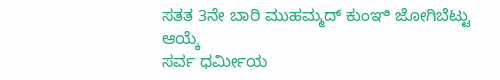ಸತತ 3ನೇ ಬಾರಿ ಮುಹಮ್ಮದ್ ಕುಂಞಿ ಜೋಗಿಬೆಟ್ಟು ಆಯ್ಕೆ
ಸರ್ವ ಧರ್ಮೀಯ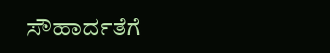ಸೌಹಾರ್ದತೆಗೆ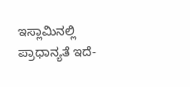ಇಸ್ಲಾಮಿನಲ್ಲಿ ಪ್ರಾಧಾನ್ಯತೆ ಇದೆ-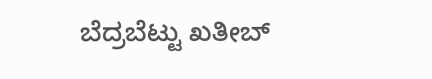ಬೆದ್ರಬೆಟ್ಟು ಖತೀಬ್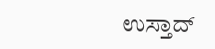ಉಸ್ತಾದ್